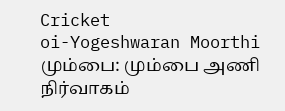Cricket
oi-Yogeshwaran Moorthi
மும்பை: மும்பை அணி நிர்வாகம்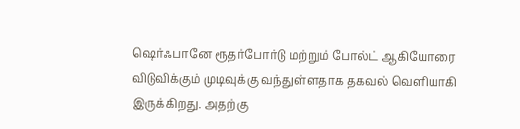ஷெர்ஃபானே ரூதர்போர்டு மற்றும் போல்ட் ஆகியோரை விடுவிக்கும் முடிவுக்கு வந்துள்ளதாக தகவல் வெளியாகி இருக்கிறது. அதற்கு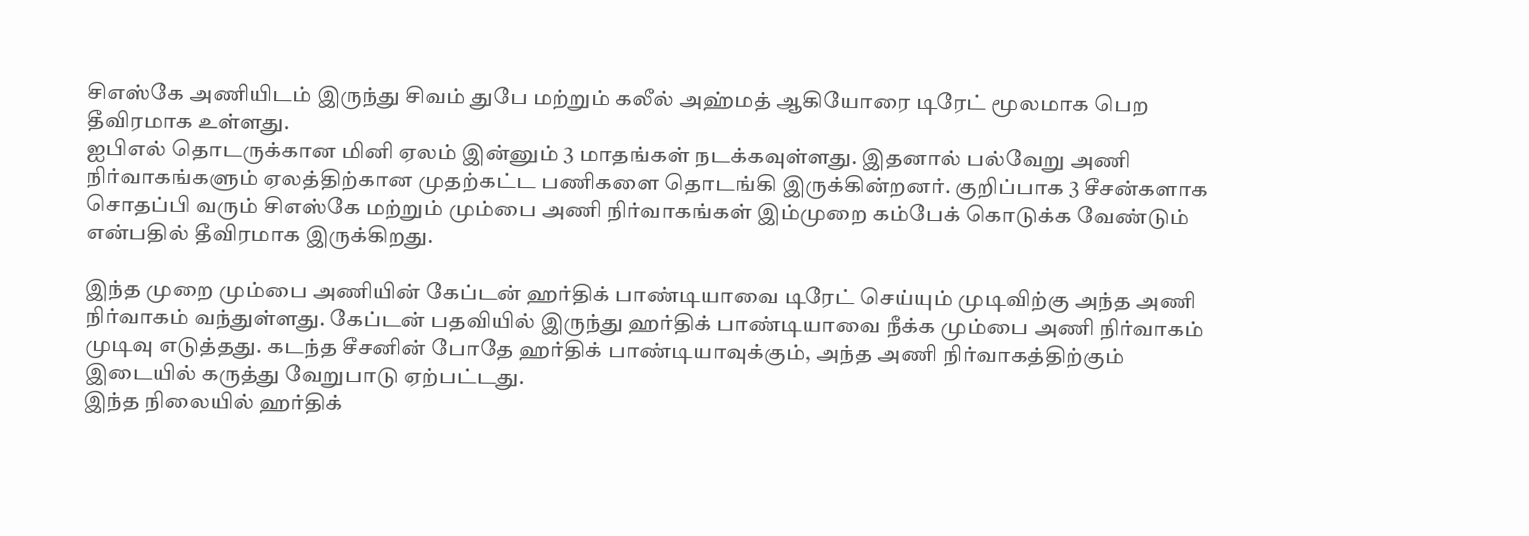சிஎஸ்கே அணியிடம் இருந்து சிவம் துபே மற்றும் கலீல் அஹ்மத் ஆகியோரை டிரேட் மூலமாக பெற தீவிரமாக உள்ளது.
ஐபிஎல் தொடருக்கான மினி ஏலம் இன்னும் 3 மாதங்கள் நடக்கவுள்ளது. இதனால் பல்வேறு அணி நிர்வாகங்களும் ஏலத்திற்கான முதற்கட்ட பணிகளை தொடங்கி இருக்கின்றனர். குறிப்பாக 3 சீசன்களாக சொதப்பி வரும் சிஎஸ்கே மற்றும் மும்பை அணி நிர்வாகங்கள் இம்முறை கம்பேக் கொடுக்க வேண்டும் என்பதில் தீவிரமாக இருக்கிறது.

இந்த முறை மும்பை அணியின் கேப்டன் ஹர்திக் பாண்டியாவை டிரேட் செய்யும் முடிவிற்கு அந்த அணி நிர்வாகம் வந்துள்ளது. கேப்டன் பதவியில் இருந்து ஹர்திக் பாண்டியாவை நீக்க மும்பை அணி நிர்வாகம் முடிவு எடுத்தது. கடந்த சீசனின் போதே ஹர்திக் பாண்டியாவுக்கும், அந்த அணி நிர்வாகத்திற்கும் இடையில் கருத்து வேறுபாடு ஏற்பட்டது.
இந்த நிலையில் ஹர்திக்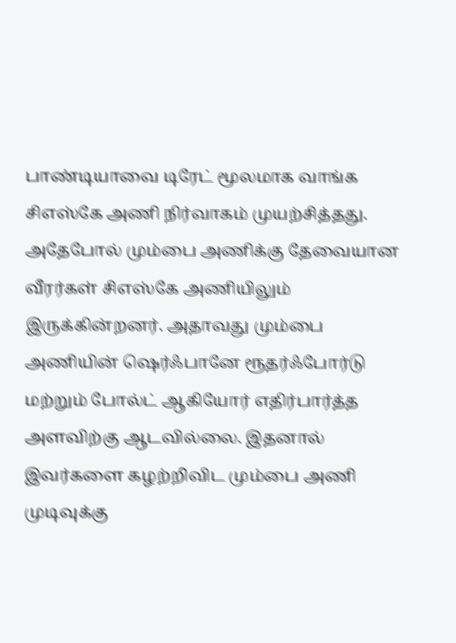பாண்டியாவை டிரேட் மூலமாக வாங்க சிஎஸ்கே அணி நிர்வாகம் முயற்சித்தது. அதேபோல் மும்பை அணிக்கு தேவையான வீரர்கள் சிஎஸ்கே அணியிலும் இருக்கின்றனர். அதாவது மும்பை அணியின் ஷெர்ஃபானே ரூதர்ஃபோர்டு மற்றும் போல்ட் ஆகியோர் எதிர்பார்த்த அளவிற்கு ஆடவில்லை. இதனால் இவர்களை கழற்றிவிட மும்பை அணி முடிவுக்கு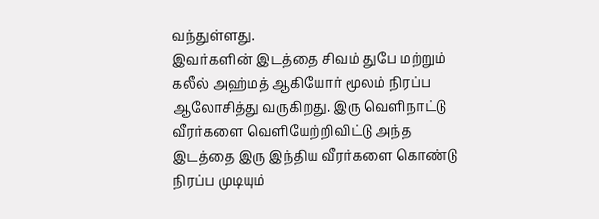வந்துள்ளது.
இவர்களின் இடத்தை சிவம் துபே மற்றும் கலீல் அஹ்மத் ஆகியோர் மூலம் நிரப்ப ஆலோசித்து வருகிறது. இரு வெளிநாட்டு வீரர்களை வெளியேற்றிவிட்டு அந்த இடத்தை இரு இந்திய வீரர்களை கொண்டு நிரப்ப முடியும்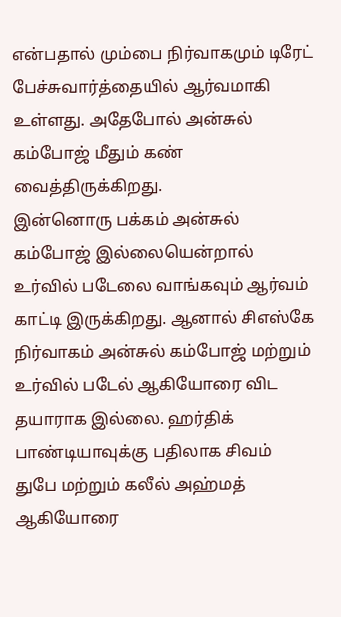என்பதால் மும்பை நிர்வாகமும் டிரேட் பேச்சுவார்த்தையில் ஆர்வமாகி உள்ளது. அதேபோல் அன்சுல் கம்போஜ் மீதும் கண் வைத்திருக்கிறது.
இன்னொரு பக்கம் அன்சுல் கம்போஜ் இல்லையென்றால் உர்வில் படேலை வாங்கவும் ஆர்வம் காட்டி இருக்கிறது. ஆனால் சிஎஸ்கே நிர்வாகம் அன்சுல் கம்போஜ் மற்றும் உர்வில் படேல் ஆகியோரை விட தயாராக இல்லை. ஹர்திக் பாண்டியாவுக்கு பதிலாக சிவம் துபே மற்றும் கலீல் அஹ்மத் ஆகியோரை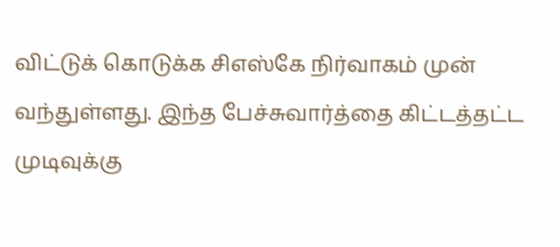விட்டுக் கொடுக்க சிஎஸ்கே நிர்வாகம் முன் வந்துள்ளது. இந்த பேச்சுவார்த்தை கிட்டத்தட்ட முடிவுக்கு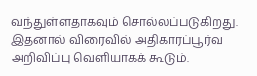வந்துள்ளதாகவும் சொல்லப்படுகிறது. இதனால் விரைவில் அதிகாரப்பூர்வ அறிவிப்பு வெளியாகக் கூடும்.